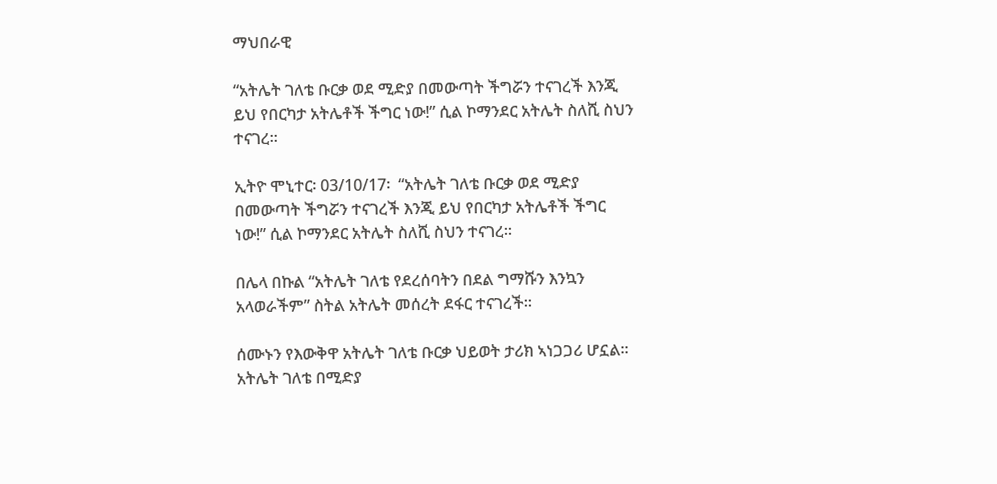ማህበራዊ

“አትሌት ገለቴ ቡርቃ ወደ ሚድያ በመውጣት ችግሯን ተናገረች እንጂ ይህ የበርካታ አትሌቶች ችግር ነው!” ሲል ኮማንደር አትሌት ስለሺ ስህን ተናገረ።

ኢትዮ ሞኒተር፡ 03/10/17፡  “አትሌት ገለቴ ቡርቃ ወደ ሚድያ በመውጣት ችግሯን ተናገረች እንጂ ይህ የበርካታ አትሌቶች ችግር ነው!” ሲል ኮማንደር አትሌት ስለሺ ስህን ተናገረ።

በሌላ በኩል “አትሌት ገለቴ የደረሰባትን በደል ግማሹን እንኳን አላወራችም” ስትል አትሌት መሰረት ደፋር ተናገረች።

ሰሙኑን የእውቅዋ አትሌት ገለቴ ቡርቃ ህይወት ታሪክ ኣነጋጋሪ ሆኗል።
አትሌት ገለቴ በሚድያ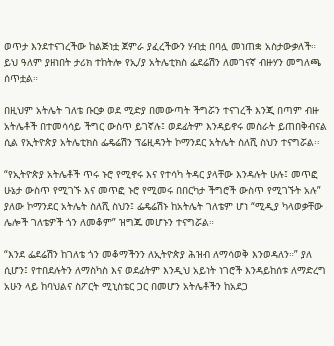ወጥታ እንደተናገረችው ከልጅነቷ ጀምራ ያፈረችውን ሃብቷ በባሏ መነጠቋ አስታውቃለች። ይህ ዓለም ያዘነበት ታሪክ ተከትሎ የኢ/ያ አትሌቲክስ ፌደሬሽን ለመገናኛ ብዙሃን መግለጫ ሰጥቷል።

በዚህም አትሌት ገለቴ ቡርቃ ወደ ሚድያ በመውጣት ችግሯን ተናገረች እንጂ በጣም ብዙ አትሌቶች በተመሳሳይ ችግር ውስጥ ይገኛሉ፤ ወደፊትም እንዳይኖሩ መስራት ይጠበቅብናል ሲል የኢትዮጵያ አትሌቲክስ ፌዴሬሽን ፕሬዚዳንት ኮማንደር አትሌት ስለሺ ስህን ተናግሯል፡፡

“የኢትዮጵያ አትሌቶች ጥሩ ኑሮ የሚኖሩ እና የተሳካ ትዳር ያላቸው እንዳሉት ሁሉ፤ መጥፎ ሁኔታ ውስጥ የሚገኙ እና መጥፎ ኑሮ የሚመሩ በበርካታ ችግሮች ውስጥ የሚገኙት አሉ” ያለው ኮማንደር አትሌት ስለሺ ስህን፤ ፌዴሬሽኑ ከአትሌት ገለቴም ሆነ “ሚዲያ ካላወቃቸው ሌሎች ገለቴዎች ጎን ለመቆም” ዝግጁ መሆኑን ተናግሯል።

“እንደ ፌደሬሽን ከገለቴ ጎን መቆማችንን ለኢትዮጵያ ሕዝብ ለማሳወቅ እንወዳለን።” ያለ ሲሆን፤ የተበደሉትን ለማስካስ እና ወደፊትም እንዲህ አይነት ነገሮች እንዳይከሰቱ ለማድረግ
አሁን ላይ ከባህልና ስፖርት ሚኒስቴር ጋር በመሆን አትሌቶችን ከአደጋ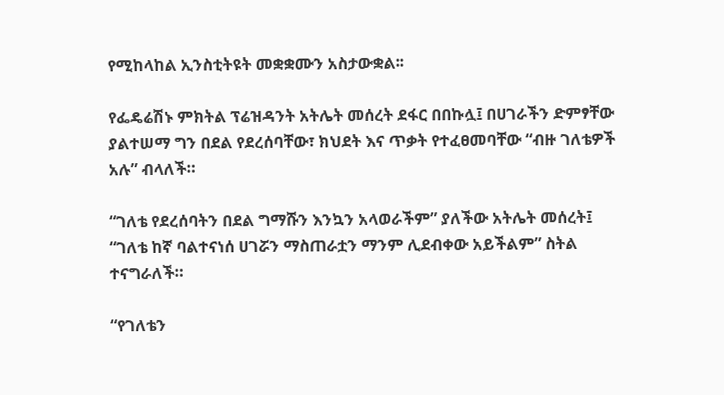የሚከላከል ኢንስቲትዩት መቋቋሙን አስታውቋል፡፡

የፌዴሬሽኑ ምክትል ፕሬዝዳንት አትሌት መሰረት ደፋር በበኩሏ፤ በሀገራችን ድምፃቸው ያልተሠማ ግን በደል የደረሰባቸው፣ ክህደት እና ጥቃት የተፈፀመባቸው “ብዙ ገለቴዎች አሉ” ብላለች።

“ገለቴ የደረሰባትን በደል ግማሹን እንኳን አላወራችም” ያለችው አትሌት መሰረት፤ “ገለቴ ከኛ ባልተናነሰ ሀገሯን ማስጠራቷን ማንም ሊደብቀው አይችልም” ስትል ተናግራለች።

“የገለቴን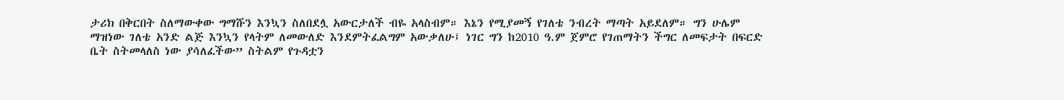ታሪክ በቅርበት ስለማውቀው ግማሹን እንኳን ስለበደሏ አውርታለች ብዬ አላስብም። እኔን የሚያመኝ የገለቴ ንብረት ማጣት አይደለም። ግን ሁሌም ማዝነው ገለቴ አንድ ልጅ እንኳን የላትም ለመውለድ እንደምትፈልግም አውቃለሁ፤ ነገር ግን ከ2010 ዓ.ም ጀምሮ የገጠማትን ችግር ለመፍታት በፍርድ ቤት ስትመላለስ ነው ያሳለፈችው” ስትልም የጉዳቷን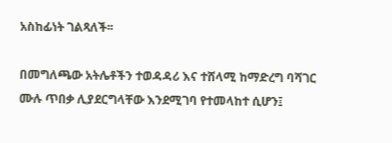አስከፊነት ገልጻለች፡፡

በመግለጫው አትሌቶችን ተወዳዳሪ እና ተሸላሚ ከማድረግ ባሻገር ሙሉ ጥበቃ ሊያደርግላቸው እንደሚገባ የተመላከተ ሲሆን፤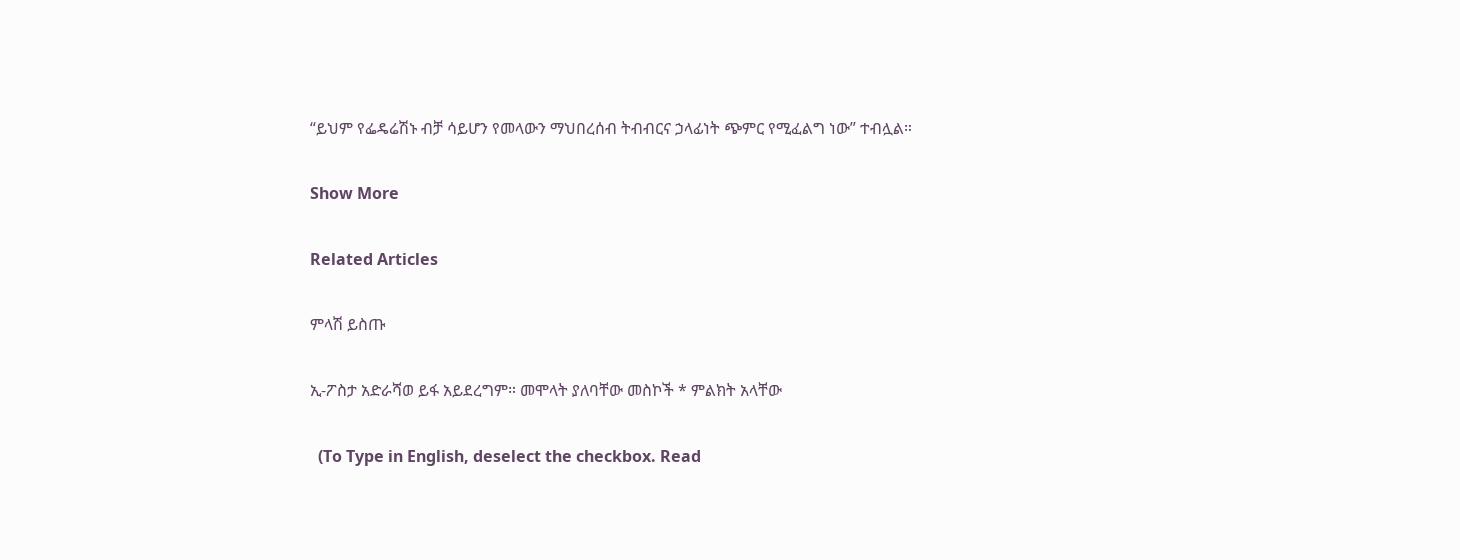“ይህም የፌዴሬሽኑ ብቻ ሳይሆን የመላውን ማህበረሰብ ትብብርና ኃላፊነት ጭምር የሚፈልግ ነው” ተብሏል።

Show More

Related Articles

ምላሽ ይስጡ

ኢ-ፖስታ አድራሻወ ይፋ አይደረግም። መሞላት ያለባቸው መስኮች * ምልክት አላቸው

  (To Type in English, deselect the checkbox. Read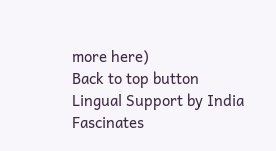more here)
Back to top button
Lingual Support by India Fascinates